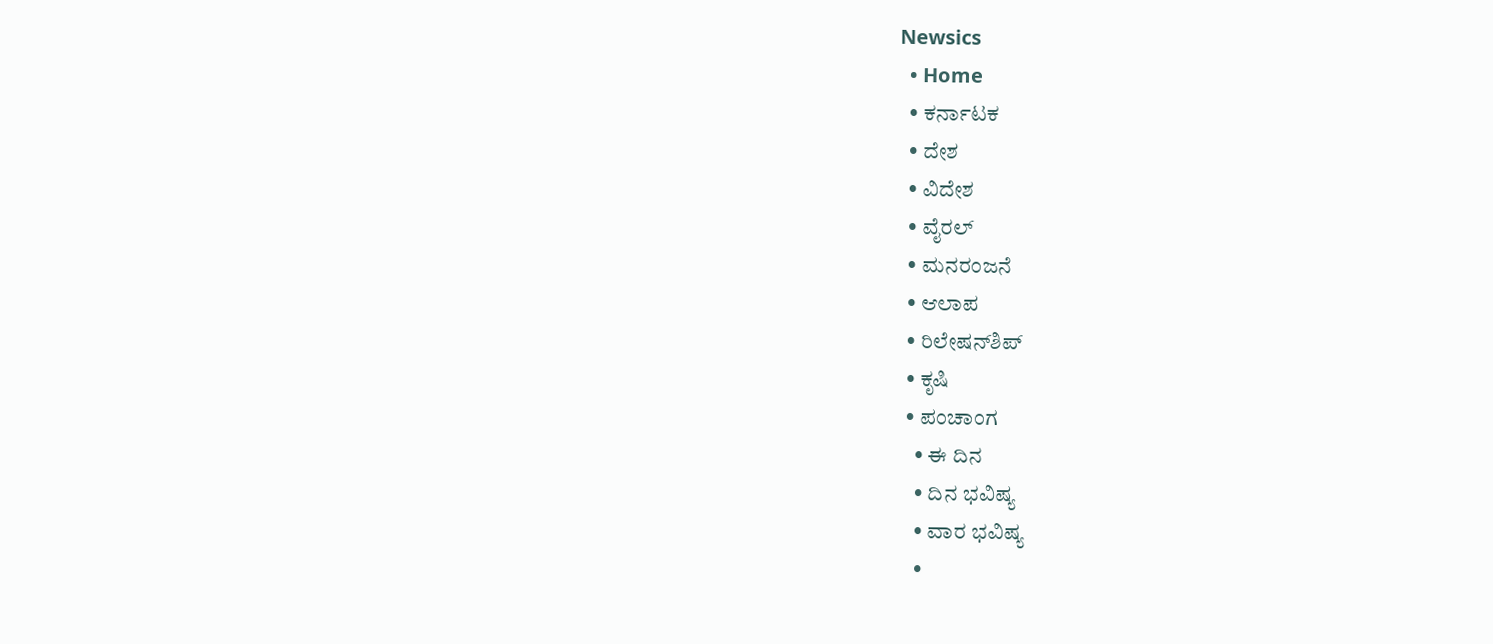Newsics
  • Home
  • ಕರ್ನಾಟಕ
  • ದೇಶ
  • ವಿದೇಶ
  • ವೈರಲ್
  • ಮನರಂಜನೆ
  • ಆಲಾಪ
  • ರಿಲೇಷನ್‌ಶಿಪ್
  • ಕೃಷಿ
  • ಪಂಚಾಂಗ
    • ಈ ದಿನ
    • ದಿನ ಭವಿಷ್ಯ
    • ವಾರ ಭವಿಷ್ಯ
    •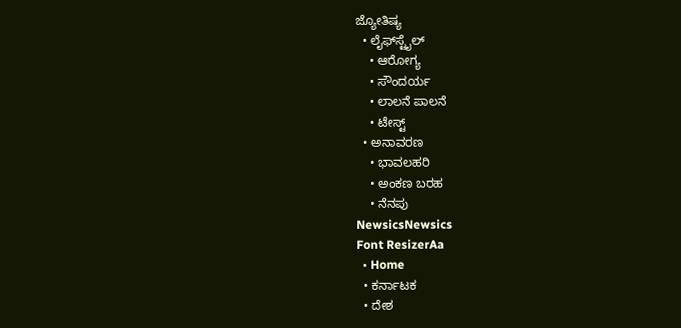ಜ್ಯೋತಿಷ್ಯ
  • ಲೈಫ್‌ಸ್ಟೈಲ್
    • ಆರೋಗ್ಯ
    • ಸೌಂದರ್ಯ
    • ಲಾಲನೆ ಪಾಲನೆ
    • ಟೇಸ್ಟ್
  • ಅನಾವರಣ
    • ಭಾವಲಹರಿ
    • ಅಂಕಣ ಬರಹ
    • ನೆನಪು
NewsicsNewsics
Font ResizerAa
  • Home
  • ಕರ್ನಾಟಕ
  • ದೇಶ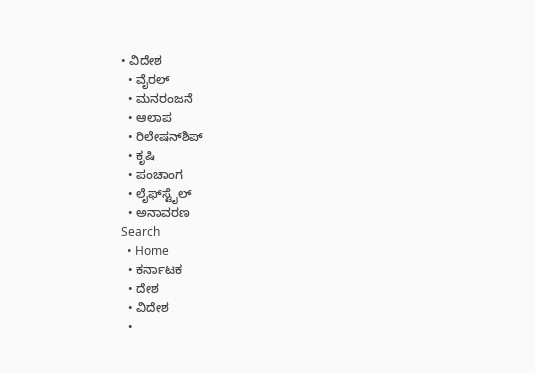• ವಿದೇಶ
  • ವೈರಲ್
  • ಮನರಂಜನೆ
  • ಆಲಾಪ
  • ರಿಲೇಷನ್‌ಶಿಪ್
  • ಕೃಷಿ
  • ಪಂಚಾಂಗ
  • ಲೈಫ್‌ಸ್ಟೈಲ್
  • ಅನಾವರಣ
Search
  • Home
  • ಕರ್ನಾಟಕ
  • ದೇಶ
  • ವಿದೇಶ
  •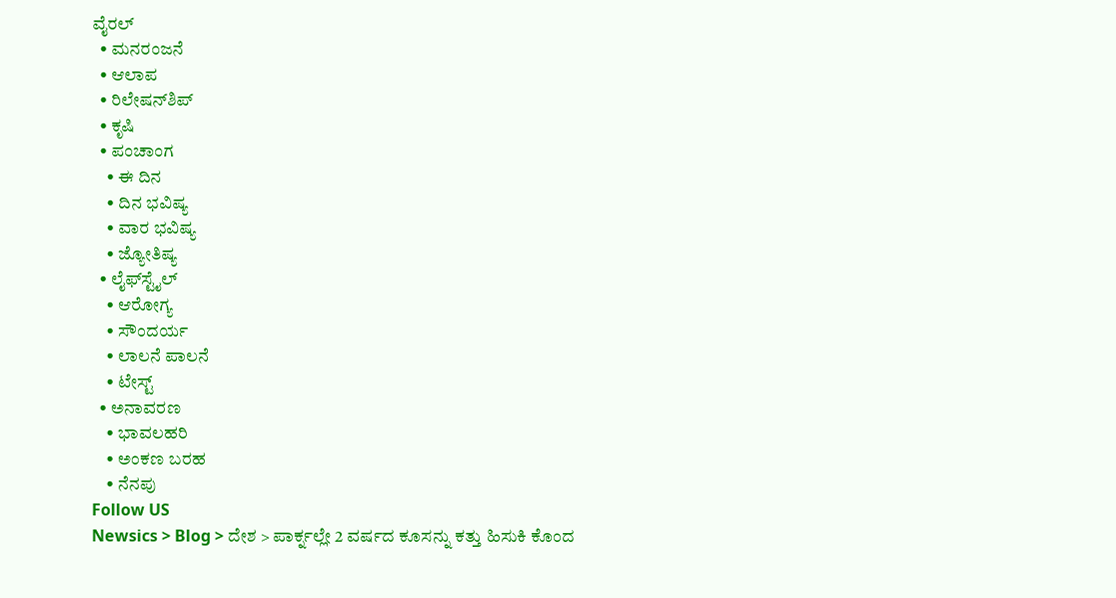ವೈರಲ್
  • ಮನರಂಜನೆ
  • ಆಲಾಪ
  • ರಿಲೇಷನ್‌ಶಿಪ್
  • ಕೃಷಿ
  • ಪಂಚಾಂಗ
    • ಈ ದಿನ
    • ದಿನ ಭವಿಷ್ಯ
    • ವಾರ ಭವಿಷ್ಯ
    • ಜ್ಯೋತಿಷ್ಯ
  • ಲೈಫ್‌ಸ್ಟೈಲ್
    • ಆರೋಗ್ಯ
    • ಸೌಂದರ್ಯ
    • ಲಾಲನೆ ಪಾಲನೆ
    • ಟೇಸ್ಟ್
  • ಅನಾವರಣ
    • ಭಾವಲಹರಿ
    • ಅಂಕಣ ಬರಹ
    • ನೆನಪು
Follow US
Newsics > Blog > ದೇಶ > ಪಾರ್ಕ್ನಲ್ಲೇ 2 ವರ್ಷದ ಕೂಸನ್ನು ಕತ್ತು ಹಿಸುಕಿ ಕೊಂದ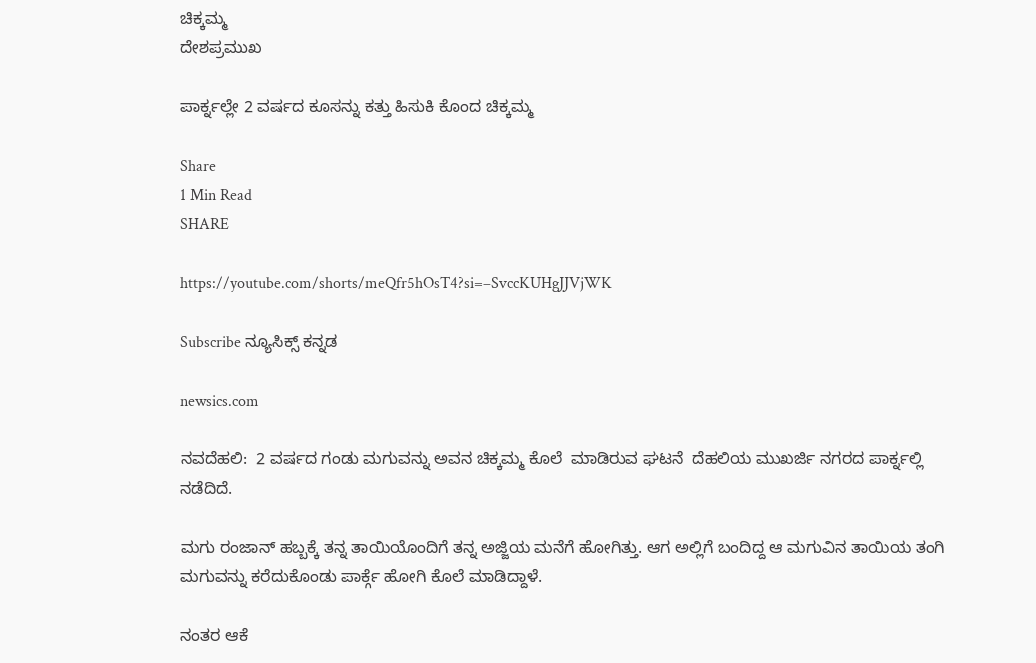ಚಿಕ್ಕಮ್ಮ
ದೇಶಪ್ರಮುಖ

ಪಾರ್ಕ್ನಲ್ಲೇ 2 ವರ್ಷದ ಕೂಸನ್ನು ಕತ್ತು ಹಿಸುಕಿ ಕೊಂದ ಚಿಕ್ಕಮ್ಮ

Share
1 Min Read
SHARE

https://youtube.com/shorts/meQfr5hOsT4?si=–SvccKUHgJJVjWK

Subscribe ನ್ಯೂಸಿಕ್ಸ್ ಕನ್ನಡ

newsics.com

ನವದೆಹಲಿ:  2 ವರ್ಷದ ಗಂಡು ಮಗುವನ್ನು ಅವನ ಚಿಕ್ಕಮ್ಮ ಕೊಲೆ  ಮಾಡಿರುವ ಘಟನೆ  ದೆಹಲಿಯ ಮುಖರ್ಜಿ ನಗರದ ಪಾರ್ಕ್ನಲ್ಲಿ ನಡೆದಿದೆ.

ಮಗು ರಂಜಾನ್ ಹಬ್ಬಕ್ಕೆ ತನ್ನ ತಾಯಿಯೊಂದಿಗೆ ತನ್ನ ಅಜ್ಜಿಯ ಮನೆಗೆ ಹೋಗಿತ್ತು. ಆಗ ಅಲ್ಲಿಗೆ ಬಂದಿದ್ದ ಆ ಮಗುವಿನ ತಾಯಿಯ ತಂಗಿ ಮಗುವನ್ನು ಕರೆದುಕೊಂಡು ಪಾರ್ಕ್ಗೆ ಹೋಗಿ ಕೊಲೆ ಮಾಡಿದ್ದಾಳೆ.

ನಂತರ ಆಕೆ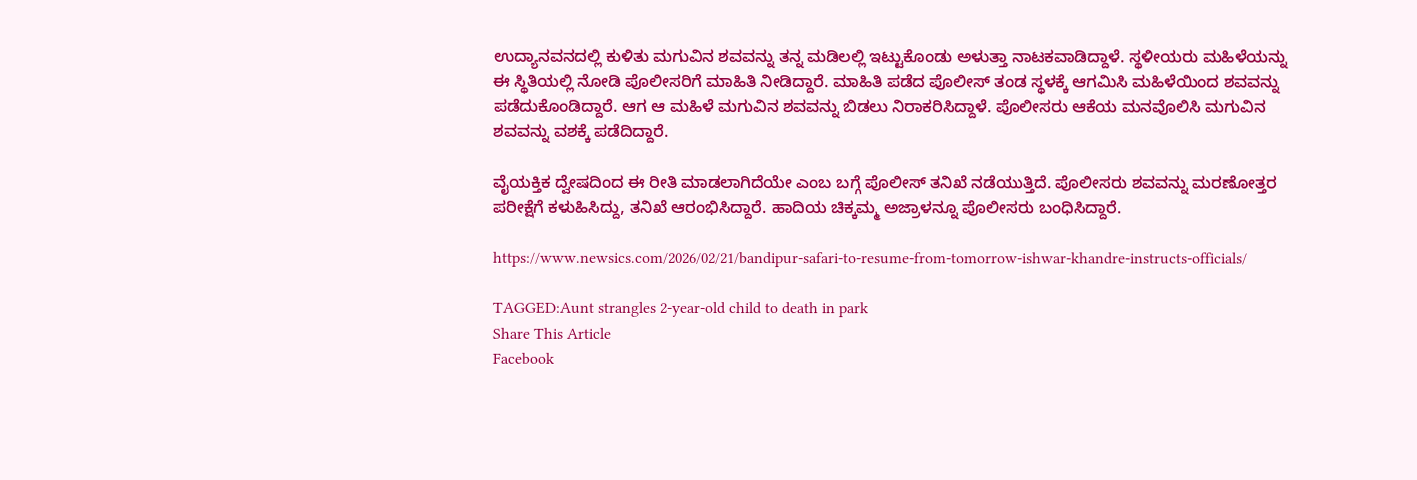ಉದ್ಯಾನವನದಲ್ಲಿ ಕುಳಿತು ಮಗುವಿನ ಶವವನ್ನು ತನ್ನ ಮಡಿಲಲ್ಲಿ ಇಟ್ಟುಕೊಂಡು ಅಳುತ್ತಾ ನಾಟಕವಾಡಿದ್ದಾಳೆ. ಸ್ಥಳೀಯರು ಮಹಿಳೆಯನ್ನು ಈ ಸ್ಥಿತಿಯಲ್ಲಿ ನೋಡಿ ಪೊಲೀಸರಿಗೆ ಮಾಹಿತಿ ನೀಡಿದ್ದಾರೆ. ಮಾಹಿತಿ ಪಡೆದ ಪೊಲೀಸ್ ತಂಡ ಸ್ಥಳಕ್ಕೆ ಆಗಮಿಸಿ ಮಹಿಳೆಯಿಂದ ಶವವನ್ನು ಪಡೆದುಕೊಂಡಿದ್ದಾರೆ. ಆಗ ಆ ಮಹಿಳೆ ಮಗುವಿನ ಶವವನ್ನು ಬಿಡಲು ನಿರಾಕರಿಸಿದ್ದಾಳೆ. ಪೊಲೀಸರು ಆಕೆಯ ಮನವೊಲಿಸಿ ಮಗುವಿನ ಶವವನ್ನು ವಶಕ್ಕೆ ಪಡೆದಿದ್ದಾರೆ.

ವೈಯಕ್ತಿಕ ದ್ವೇಷದಿಂದ ಈ ರೀತಿ ಮಾಡಲಾಗಿದೆಯೇ ಎಂಬ ಬಗ್ಗೆ ಪೊಲೀಸ್ ತನಿಖೆ ನಡೆಯುತ್ತಿದೆ. ಪೊಲೀಸರು ಶವವನ್ನು ಮರಣೋತ್ತರ ಪರೀಕ್ಷೆಗೆ ಕಳುಹಿಸಿದ್ದು, ತನಿಖೆ ಆರಂಭಿಸಿದ್ದಾರೆ. ಹಾದಿಯ ಚಿಕ್ಕಮ್ಮ ಅಜ್ರಾಳನ್ನೂ ಪೊಲೀಸರು ಬಂಧಿಸಿದ್ದಾರೆ.

https://www.newsics.com/2026/02/21/bandipur-safari-to-resume-from-tomorrow-ishwar-khandre-instructs-officials/

TAGGED:Aunt strangles 2-year-old child to death in park
Share This Article
Facebook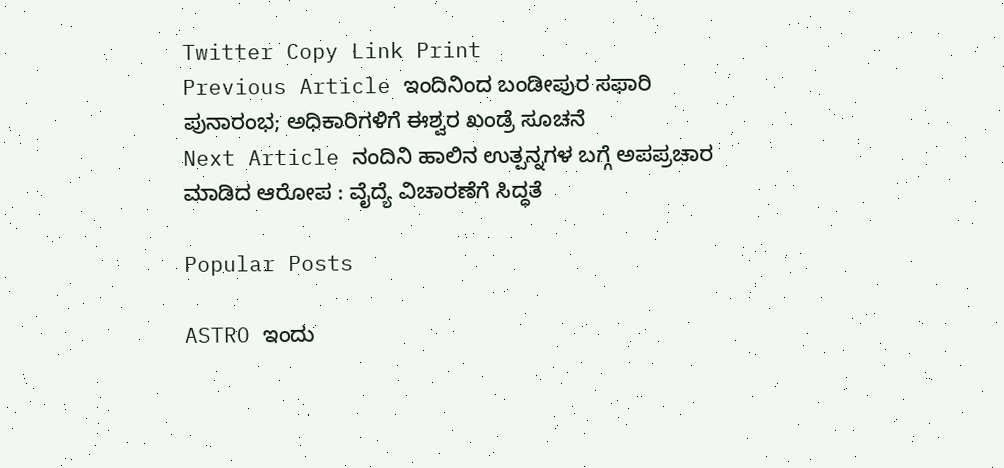Twitter Copy Link Print
Previous Article ಇಂದಿನಿಂದ ಬಂಡೀಪುರ ಸಫಾರಿ ಪುನಾರಂಭ; ಅಧಿಕಾರಿಗಳಿಗೆ ಈಶ್ವರ ಖಂಡ್ರೆ ಸೂಚನೆ
Next Article ನಂದಿನಿ ಹಾಲಿನ ಉತ್ಪನ್ನಗಳ ಬಗ್ಗೆ ಅಪಪ್ರಚಾರ ಮಾಡಿದ ಆರೋಪ : ವೈದ್ಯೆ ವಿಚಾರಣೆಗೆ ಸಿದ್ಧತೆ

Popular Posts

ASTRO ಇಂದು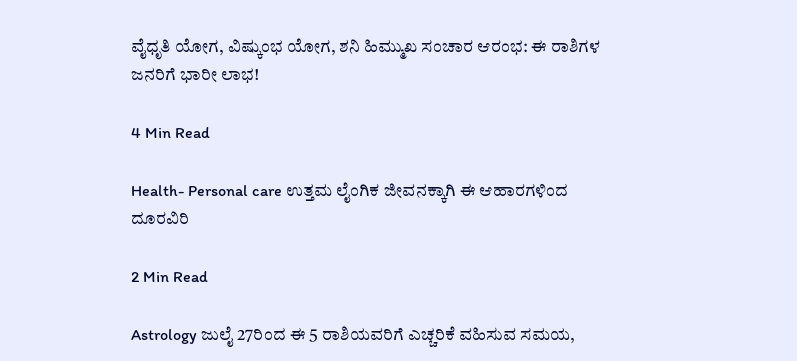ವೈಧೃತಿ ಯೋಗ, ವಿಷ್ಕುಂಭ ಯೋಗ, ಶನಿ ಹಿಮ್ಮುಖ ಸಂಚಾರ ಆರಂಭ: ಈ ರಾಶಿಗಳ ಜನರಿಗೆ ಭಾರೀ ಲಾಭ!

4 Min Read

Health- Personal care ಉತ್ತಮ ಲೈಂಗಿಕ ಜೀವನಕ್ಕಾಗಿ ಈ ಆಹಾರಗಳಿಂದ ದೂರವಿರಿ

2 Min Read

Astrology ಜುಲೈ 27ರಿಂದ ಈ 5 ರಾಶಿಯವರಿಗೆ ಎಚ್ಚರಿಕೆ ವಹಿಸುವ ಸಮಯ,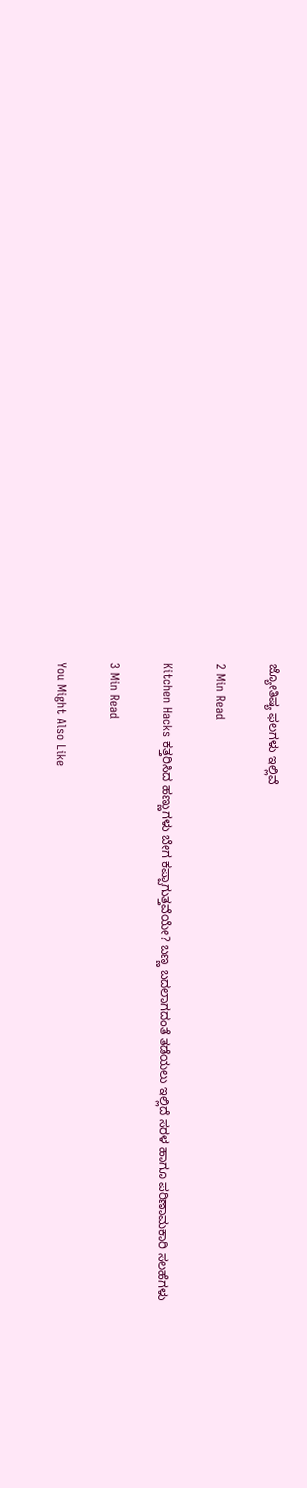ಜ್ಯೋತಿಷ್ಯ ಫಲಗಳು ಇಲ್ಲಿವೆ

2 Min Read

Kitchen Hacks ಕತ್ತರಿಸಿದ ಹಣ್ಣುಗಳು ಬೇಗ ಕಪ್ಪಾಗುತ್ತವೆಯೇ? ಬಣ್ಣ ಬದಲಾಗದಂತೆ ತಡೆಯಲು ಇಲ್ಲಿದೆ ಸರಳ ಹಾಗೂ ಪರಿಣಾಮಕಾರಿ ಸಲಹೆಗಳು

3 Min Read

You Might Also Like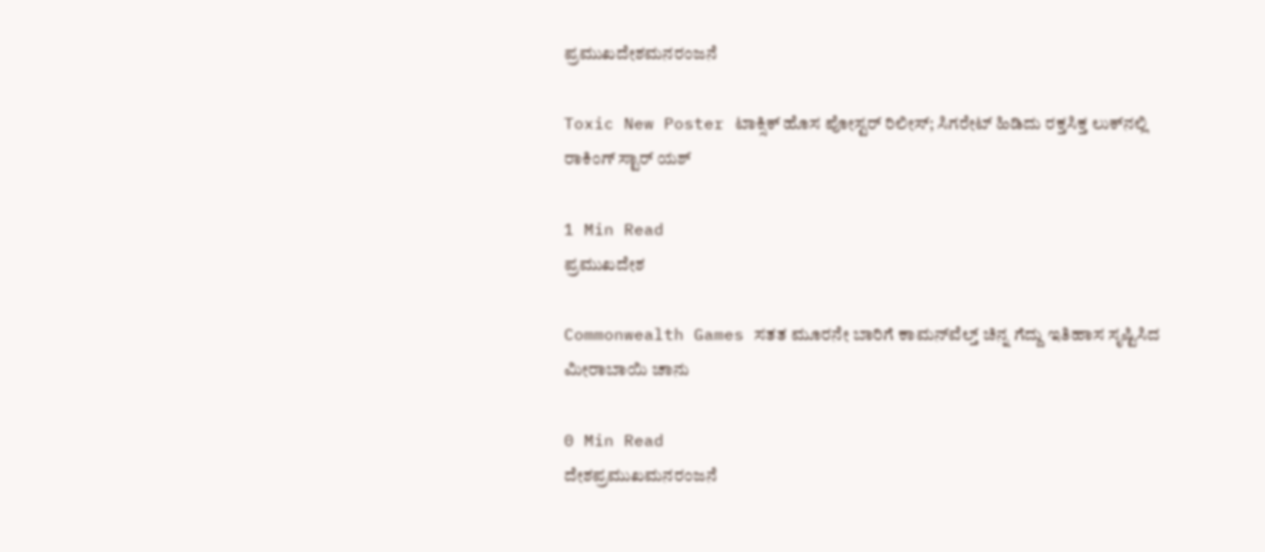ಪ್ರಮುಖದೇಶಮನರಂಜನೆ

Toxic New Poster ಟಾಕ್ಸಿಕ್ ಹೊಸ ಪೋಸ್ಟರ್ ರಿಲೀಸ್; ಸಿಗರೇಟ್ ಹಿಡಿದು ರಕ್ತಸಿಕ್ತ ಲುಕ್‌ನಲ್ಲಿ ರಾಕಿಂಗ್ ಸ್ಟಾರ್ ಯಶ್

1 Min Read
ಪ್ರಮುಖದೇಶ

Commonwealth Games ಸತತ ಮೂರನೇ ಬಾರಿಗೆ ಕಾಮನ್‌ವೆಲ್ತ್ ಚಿನ್ನ ಗೆದ್ದು ಇತಿಹಾಸ ಸೃಷ್ಟಿಸಿದ ಮೀರಾಬಾಯಿ ಚಾನು

0 Min Read
ದೇಶಪ್ರಮುಖಮನರಂಜನೆ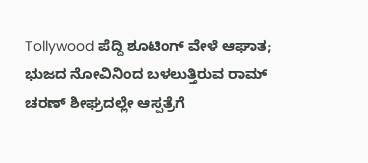Tollywood ಪೆದ್ದಿ ಶೂಟಿಂಗ್ ವೇಳೆ ಆಘಾತ; ಭುಜದ ನೋವಿನಿಂದ ಬಳಲುತ್ತಿರುವ ರಾಮ್ ಚರಣ್ ಶೀಘ್ರದಲ್ಲೇ ಆಸ್ಪತ್ರೆಗೆ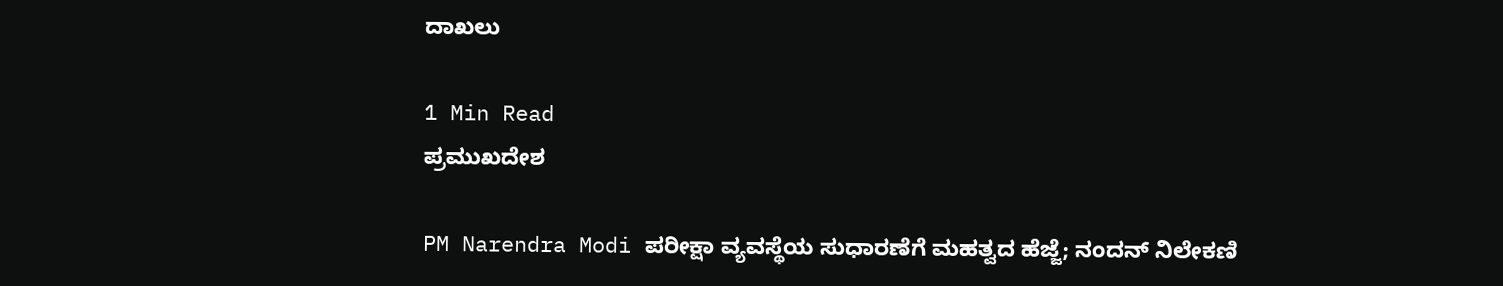ದಾಖಲು

1 Min Read
ಪ್ರಮುಖದೇಶ

PM Narendra Modi ಪರೀಕ್ಷಾ ವ್ಯವಸ್ಥೆಯ ಸುಧಾರಣೆಗೆ ಮಹತ್ವದ ಹೆಜ್ಜೆ; ನಂದನ್ ನಿಲೇಕಣಿ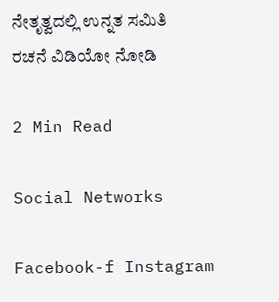ನೇತೃತ್ವದಲ್ಲಿ ಉನ್ನತ ಸಮಿತಿ ರಚನೆ ವಿಡಿಯೋ ನೋಡಿ

2 Min Read

Social Networks

Facebook-f Instagram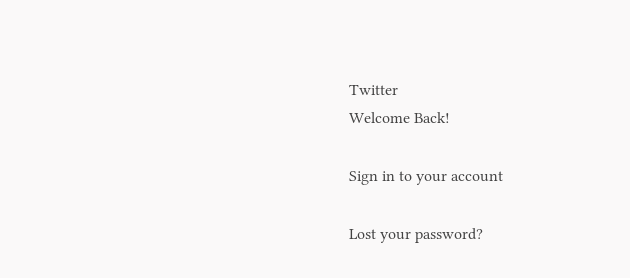Twitter
Welcome Back!

Sign in to your account

Lost your password?